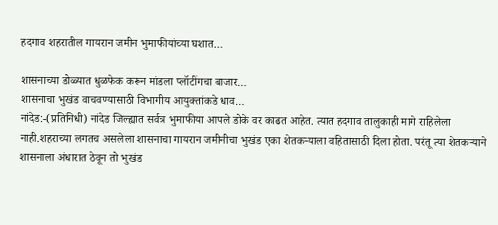हदगाव शहरातील गायरान जमीन भुमाफीयांच्या घशात…

शासनाच्या डोळ्यात धुळफेक करून मांडला प्लॉटींगचा बाजार…
शासनाचा भुखंड वाचवण्यासाठी विभागीय आयुक्तांकडे धाव…
नांदेड:-(प्रतिनिधी) नांदेड जिल्ह्यात सर्वत्र भुमाफीया आपले डोके वर काढत आहेत. त्यात हदगाव तालुकाही मागे राहिलेला नाही.शहराच्या लगतच असलेला शासनाचा गायरान जमीनीचा भुखंड एका शेतकऱ्याला वहितासाठी दिला होता. परंतू त्या शेतकऱ्याने शासनाला अंधारात ठेवून तो भुखंड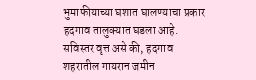भुमाफीयाच्या घशात घालण्याचा प्रकार हदगाव तालुक्यात घडला आहे.
सविस्तर वृत्त असे की, हदगाव शहरातील गायरान जमीन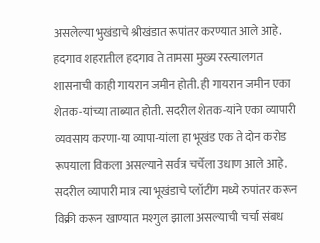असलेल्या भुखंडाचे श्रीखंडात रूपांतर करण्यात आले आहे. हदगाव शहरातील हदगाव ते तामसा मुख्य रस्त्यालगत शासनाची काही गायरान जमीन होती. ही गायरान जमीन एका शेतक-यांच्या ताब्यात होती. सदरील शेतक-यांने एका व्यापारी व्यवसाय करणा-या व्यापा-यांला हा भूखंड एक ते दोन करोड रूपयाला विकला असल्याने सर्वत्र चर्चेला उधाण आले आहे. सदरील व्यापारी मात्र त्या भूखंडाचे प्लॉटींग मध्ये रुपांतर करून विक्री करून खाण्यात मश्गुल झाला असल्याची चर्चा संबध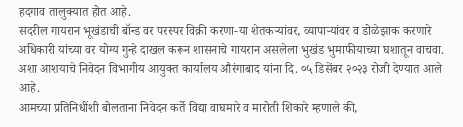हदगाव तालुक्यात होत आहे.
सदरील गायरान भूखंडाची बॉन्ड वर परस्पर विक्री करणा-या शेतकऱ्यांवर, व्यापाऱ्यांवर व डोळेझाक करणारे अधिकारी यांच्या वर योग्य गुन्हे दाखल करून शासनाचे गायरान असलेला भुखंड भुमाफीयाच्या घशातून वाचवा. अशा आशयाचे निवेदन विभागीय आयुक्त कार्यालय औरंगाबाद यांना दि. ०५ डिसेंबर २०२३ रोजी देण्यात आले आहे.
आमच्या प्रतिनिधींशी बोलताना निवेदन कर्ते विद्या वाघमारे व मारोती शिकारे म्हणाले की,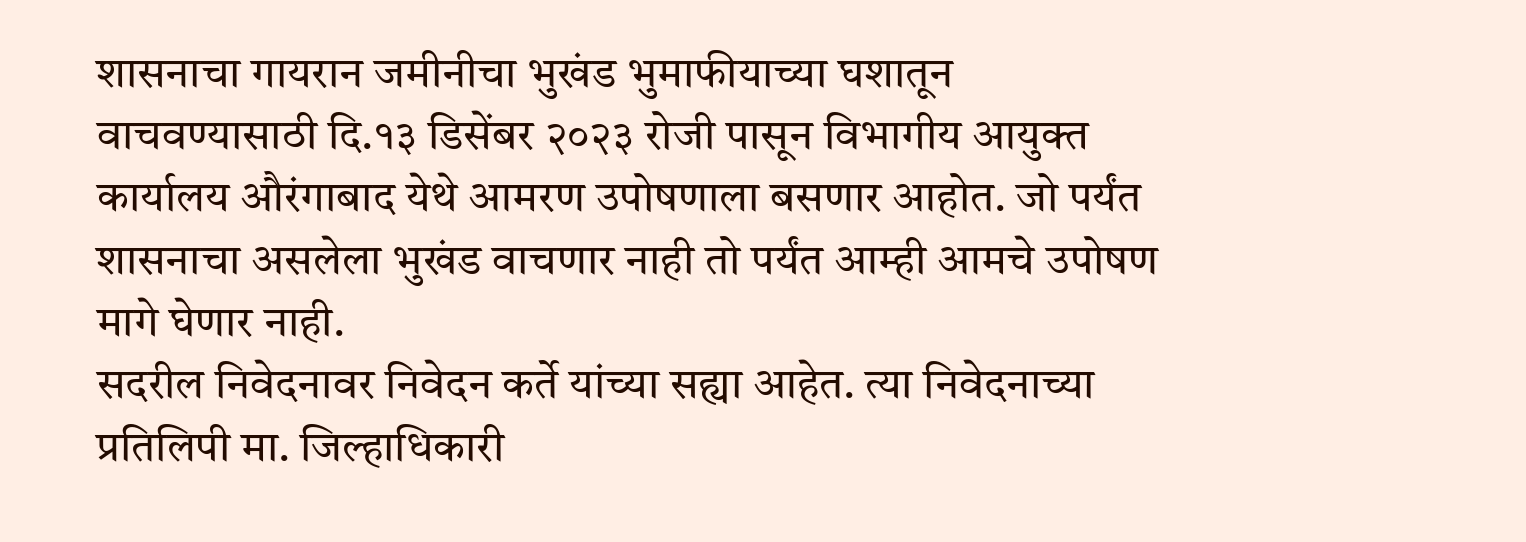शासनाचा गायरान जमीनीचा भुखंड भुमाफीयाच्या घशातून वाचवण्यासाठी दि.१३ डिसेंबर २०२३ रोजी पासून विभागीय आयुक्त कार्यालय औरंगाबाद येथे आमरण उपोषणाला बसणार आहोत. जो पर्यंत शासनाचा असलेला भुखंड वाचणार नाही तो पर्यंत आम्ही आमचे उपोषण मागे घेणार नाही.
सदरील निवेदनावर निवेदन कर्ते यांच्या सह्या आहेत. त्या निवेदनाच्या प्रतिलिपी मा. जिल्हाधिकारी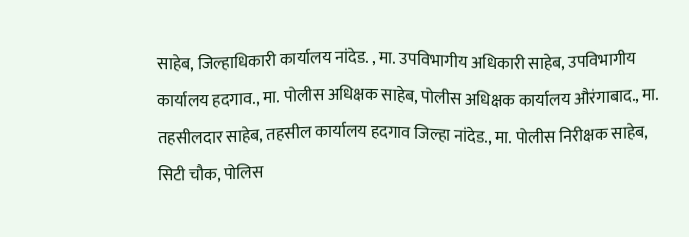साहेब, जिल्हाधिकारी कार्यालय नांदेड. , मा. उपविभागीय अधिकारी साहेब, उपविभागीय कार्यालय हदगाव., मा. पोलीस अधिक्षक साहेब, पोलीस अधिक्षक कार्यालय औरंगाबाद., मा. तहसीलदार साहेब, तहसील कार्यालय हदगाव जिल्हा नांदेड., मा. पोलीस निरीक्षक साहेब, सिटी चौक, पोलिस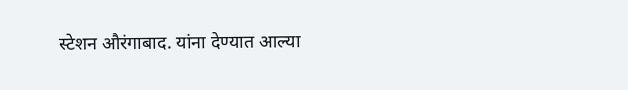स्टेशन औरंगाबाद. यांना देण्यात आल्या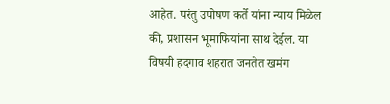आहेत. परंतु उपोषण कर्ते यांना न्याय मिळेल की, प्रशासन भूमाफियांना साथ देईल. या विषयी हदगाव शहरात जनतेत खमंग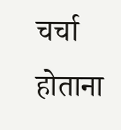चर्चा होताना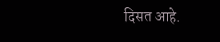दिसत आहे.